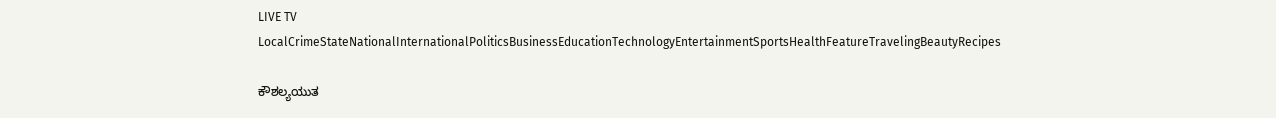LIVE TV LocalCrimeStateNationalInternationalPoliticsBusinessEducationTechnologyEntertainmentSportsHealthFeatureTravelingBeautyRecipes

ಕೌಶಲ್ಯಯುತ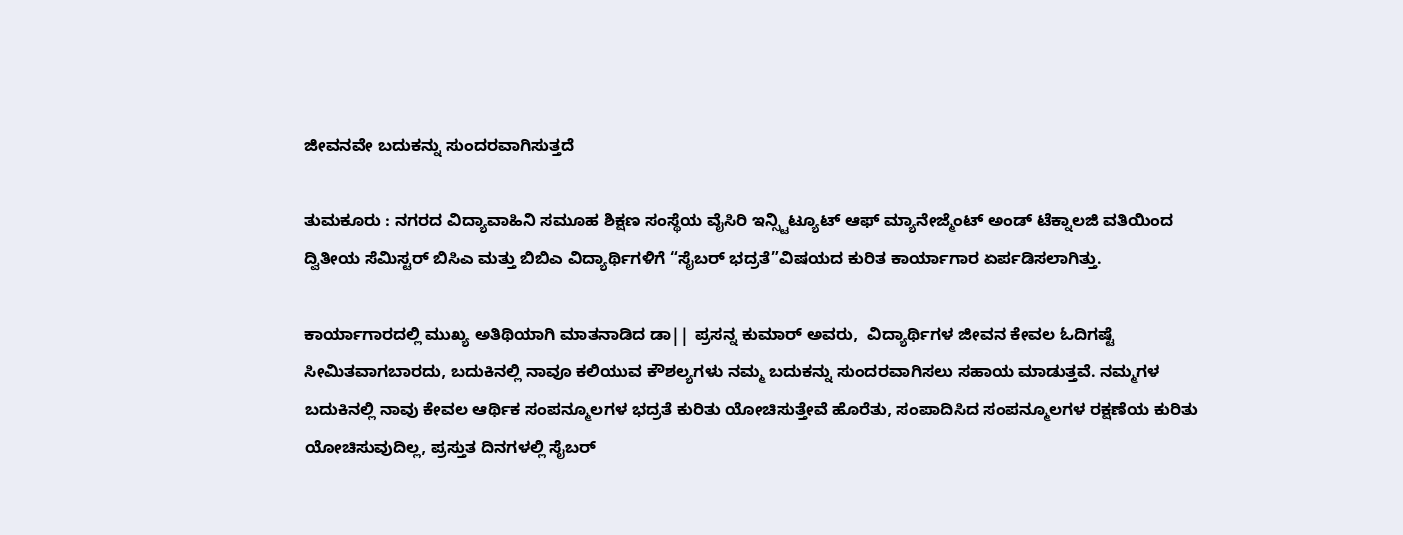ಜೀವನವೇ ಬದುಕನ್ನು ಸುಂದರವಾಗಿಸುತ್ತದೆ

ತುಮಕೂರು : ನಗರದ ವಿದ್ಯಾವಾಹಿನಿ ಸಮೂಹ ಶಿಕ್ಷಣ ಸಂಸ್ಥೆಯ ವೈಸಿರಿ ಇನ್ಸ್ಟಿಟ್ಯೂಟ್ ಆಫ್ ಮ್ಯಾನೇಜ್ಮೆಂಟ್ ಅಂಡ್ ಟೆಕ್ನಾಲಜಿ ವತಿಯಿಂದ ದ್ವಿತೀಯ ಸೆಮಿಸ್ಟರ್ ಬಿಸಿಎ ಮತ್ತು ಬಿಬಿಎ ವಿದ್ಯಾರ್ಥಿಗಳಿಗೆ “ಸೈಬರ್ ಭದ್ರತೆ”ವಿಷಯದ ಕುರಿತ ಕಾರ್ಯಾಗಾರ ಏರ್ಪಡಿಸಲಾಗಿತ್ತು.

ಕಾರ್ಯಾಗಾರದಲ್ಲಿ ಮುಖ್ಯ ಅತಿಥಿಯಾಗಿ ಮಾತನಾಡಿದ ಡಾ|| ಪ್ರಸನ್ನ ಕುಮಾರ್ ಅವರು,  ವಿದ್ಯಾರ್ಥಿಗಳ ಜೀವನ ಕೇವಲ ಓದಿಗಷ್ಟೆ ಸೀಮಿತವಾಗಬಾರದು, ಬದುಕಿನಲ್ಲಿ ನಾವೂ ಕಲಿಯುವ ಕೌಶಲ್ಯಗಳು ನಮ್ಮ ಬದುಕನ್ನು ಸುಂದರವಾಗಿಸಲು ಸಹಾಯ ಮಾಡುತ್ತವೆ. ನಮ್ಮಗಳ ಬದುಕಿನಲ್ಲಿ ನಾವು ಕೇವಲ ಆರ್ಥಿಕ ಸಂಪನ್ಮೂಲಗಳ ಭದ್ರತೆ ಕುರಿತು ಯೋಚಿಸುತ್ತೇವೆ ಹೊರೆತು, ಸಂಪಾದಿಸಿದ ಸಂಪನ್ಮೂಲಗಳ ರಕ್ಷಣೆಯ ಕುರಿತು ಯೋಚಿಸುವುದಿಲ್ಲ, ಪ್ರಸ್ತುತ ದಿನಗಳಲ್ಲಿ ಸೈಬರ್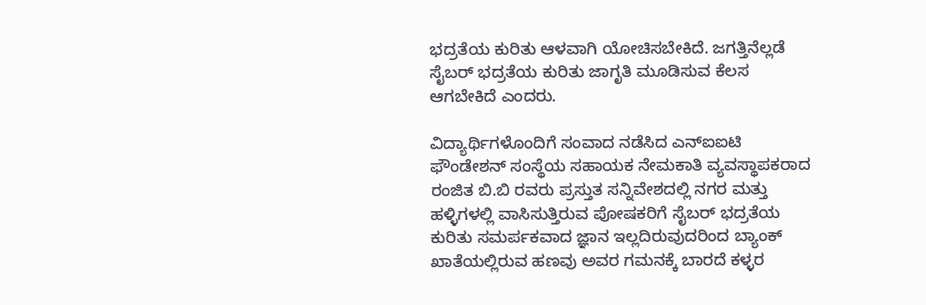ಭದ್ರತೆಯ ಕುರಿತು ಆಳವಾಗಿ ಯೋಚಿಸಬೇಕಿದೆ. ಜಗತ್ತಿನೆಲ್ಲಡೆ ಸೈಬರ್ ಭದ್ರತೆಯ ಕುರಿತು ಜಾಗೃತಿ ಮೂಡಿಸುವ ಕೆಲಸ ಆಗಬೇಕಿದೆ ಎಂದರು.

ವಿದ್ಯಾರ್ಥಿಗಳೊಂದಿಗೆ ಸಂವಾದ ನಡೆಸಿದ ಎನ್‌ಐಐಟಿ ಫೌಂಡೇಶನ್ ಸಂಸ್ಥೆಯ ಸಹಾಯಕ ನೇಮಕಾತಿ ವ್ಯವಸ್ಥಾಪಕರಾದ ರಂಜಿತ ಬಿ.ಬಿ ರವರು ಪ್ರಸ್ತುತ ಸನ್ನಿವೇಶದಲ್ಲಿ ನಗರ ಮತ್ತು ಹಳ್ಳಿಗಳಲ್ಲಿ ವಾಸಿಸುತ್ತಿರುವ ಪೋಷಕರಿಗೆ ಸೈಬರ್ ಭದ್ರತೆಯ ಕುರಿತು ಸಮರ್ಪಕವಾದ ಜ್ಞಾನ ಇಲ್ಲದಿರುವುದರಿಂದ ಬ್ಯಾಂಕ್ ಖಾತೆಯಲ್ಲಿರುವ ಹಣವು ಅವರ ಗಮನಕ್ಕೆ ಬಾರದೆ ಕಳ್ಳರ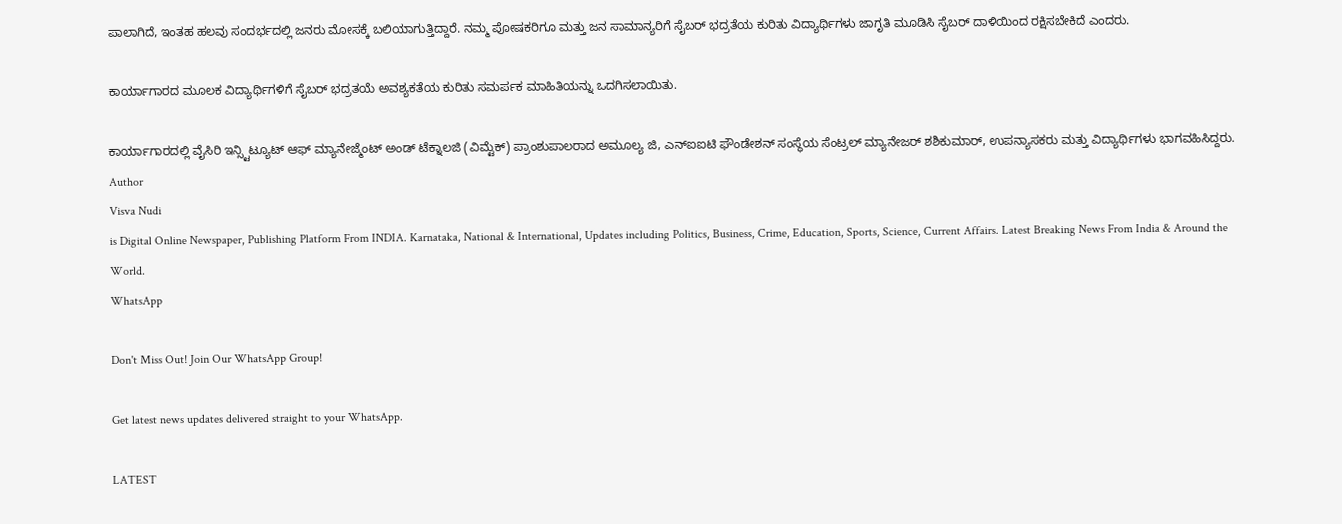ಪಾಲಾಗಿದೆ, ಇಂತಹ ಹಲವು ಸಂದರ್ಭದಲ್ಲಿ ಜನರು ಮೋಸಕ್ಕೆ ಬಲಿಯಾಗುತ್ತಿದ್ದಾರೆ. ನಮ್ಮ ಪೋಷಕರಿಗೂ ಮತ್ತು ಜನ ಸಾಮಾನ್ಯರಿಗೆ ಸೈಬರ್ ಭದ್ರತೆಯ ಕುರಿತು ವಿದ್ಯಾರ್ಥಿಗಳು ಜಾಗೃತಿ ಮೂಡಿಸಿ ಸೈಬರ್ ದಾಳಿಯಿಂದ ರಕ್ಷಿಸಬೇಕಿದೆ ಎಂದರು.

ಕಾರ್ಯಾಗಾರದ ಮೂಲಕ ವಿದ್ಯಾರ್ಥಿಗಳಿಗೆ ಸೈಬರ್ ಭದ್ರತಯೆ ಅವಶ್ಯಕತೆಯ ಕುರಿತು ಸಮರ್ಪಕ ಮಾಹಿತಿಯನ್ನು ಒದಗಿಸಲಾಯಿತು.

ಕಾರ್ಯಾಗಾರದಲ್ಲಿ ವೈಸಿರಿ ಇನ್ಸ್ಟಿಟ್ಯೂಟ್ ಆಫ್ ಮ್ಯಾನೇಜ್ಮೆಂಟ್ ಅಂಡ್ ಟೆಕ್ನಾಲಜಿ (ವಿಮ್ಟೆಕ್) ಪ್ರಾಂಶುಪಾಲರಾದ ಅಮೂಲ್ಯ ಜಿ, ಎನ್‌ಐಐಟಿ ಫೌಂಡೇಶನ್ ಸಂಸ್ಥೆಯ ಸೆಂಟ್ರಲ್ ಮ್ಯಾನೇಜರ್ ಶಶಿಕುಮಾರ್, ಉಪನ್ಯಾಸಕರು ಮತ್ತು ವಿದ್ಯಾರ್ಥಿಗಳು ಭಾಗವಹಿಸಿದ್ದರು.
Author
Visva Nudi
is Digital Online Newspaper, Publishing Platform From INDIA. Karnataka, National & International, Updates including Politics, Business, Crime, Education, Sports, Science, Current Affairs. Latest Breaking News From India & Around the World.
WhatsApp

Don't Miss Out! Join Our WhatsApp Group!

Get latest news updates delivered straight to your WhatsApp.

LATEST